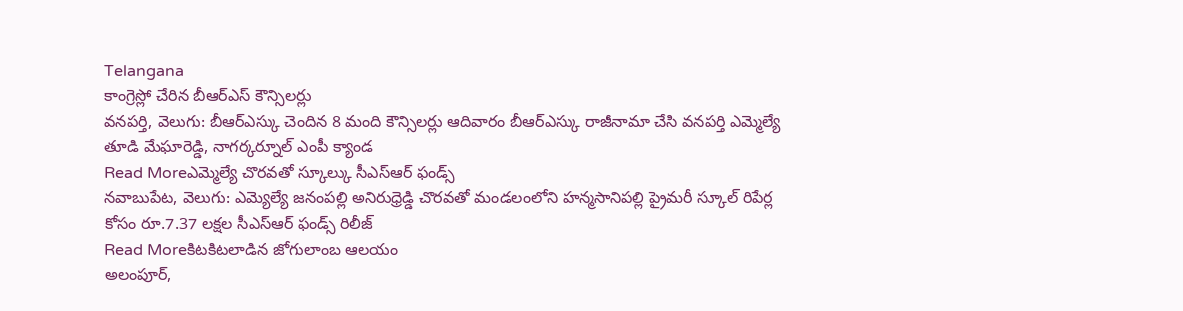Telangana
కాంగ్రెస్లో చేరిన బీఆర్ఎస్ కౌన్సిలర్లు
వనపర్తి, వెలుగు: బీఆర్ఎస్కు చెందిన 8 మంది కౌన్సిలర్లు ఆదివారం బీఆర్ఎస్కు రాజీనామా చేసి వనపర్తి ఎమ్మెల్యే తూడి మేఘారెడ్డి, నాగర్కర్నూల్ ఎంపీ క్యాండ
Read Moreఎమ్మెల్యే చొరవతో స్కూల్కు సీఎస్ఆర్ ఫండ్స్
నవాబుపేట, వెలుగు: ఎమ్యెల్యే జనంపల్లి అనిరుధ్రెడ్డి చొరవతో మండలంలోని హన్మసానిపల్లి ప్రైమరీ స్కూల్ రిపేర్ల కోసం రూ.7.37 లక్షల సీఎస్ఆర్ ఫండ్స్ రిలీజ్
Read Moreకిటకిటలాడిన జోగులాంబ ఆలయం
అలంపూర్,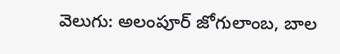వెలుగు: అలంపూర్ జోగులాంబ, బాల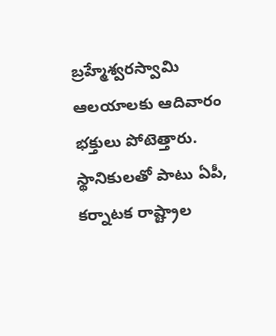బ్రహ్మేశ్వరస్వామి ఆలయాలకు ఆదివారం భక్తులు పోటెత్తారు. స్థానికులతో పాటు ఏపీ, కర్నాటక రాష్ట్రాల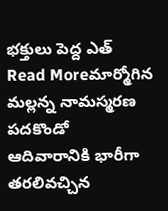భక్తులు పెద్ద ఎత్
Read Moreమార్మోగిన మల్లన్న నామస్మరణ
పదకొండో ఆదివారానికి భారీగా తరలివచ్చిన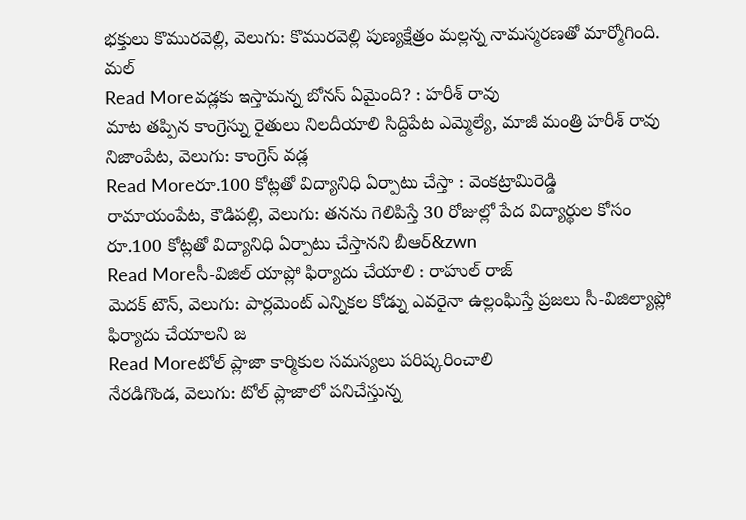భక్తులు కొమురవెల్లి, వెలుగు: కొమురవెల్లి పుణ్యక్షేత్రం మల్లన్న నామస్మరణతో మార్మోగింది. మల్
Read Moreవడ్లకు ఇస్తామన్న బోనస్ ఏమైంది? : హరీశ్ రావు
మాట తప్పిన కాంగ్రెస్ను రైతులు నిలదీయాలి సిద్దిపేట ఎమ్మెల్యే, మాజీ మంత్రి హరీశ్ రావు నిజాంపేట, వెలుగు: కాంగ్రెస్ వడ్ల
Read Moreరూ.100 కోట్లతో విద్యానిధి ఏర్పాటు చేస్తా : వెంకట్రామిరెడ్డి
రామాయంపేట, కౌడిపల్లి, వెలుగు: తనను గెలిపిస్తే 30 రోజుల్లో పేద విద్యార్థుల కోసం రూ.100 కోట్లతో విద్యానిధి ఏర్పాటు చేస్తానని బీఆర్&zwn
Read Moreసీ-విజిల్ యాప్లో ఫిర్యాదు చేయాలి : రాహుల్ రాజ్
మెదక్ టౌన్, వెలుగు: పార్లమెంట్ ఎన్నికల కోడ్ను ఎవరైనా ఉల్లంఘిస్తే ప్రజలు సీ-విజిల్యాప్లో ఫిర్యాదు చేయాలని జ
Read Moreటోల్ ప్లాజా కార్మికుల సమస్యలు పరిష్కరించాలి
నేరడిగొండ, వెలుగు: టోల్ ప్లాజాలో పనిచేస్తున్న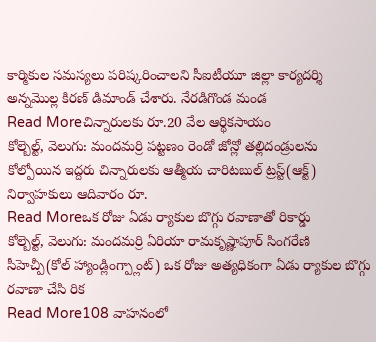కార్మికుల సమస్యలు పరిష్కరించాలని సీఐటీయూ జిల్లా కార్యదర్శి అన్నమొల్ల కిరణ్ డిమాండ్ చేశారు. నేరడిగొండ మండ
Read Moreచిన్నారులకు రూ.20 వేల ఆర్థికసాయం
కోల్బెల్ట్, వెలుగు: మందమర్రి పట్టణం రెండో జోన్లో తల్లిదండ్రులను కోల్పోయిన ఇద్దరు చిన్నారులకు ఆత్మీయ చారిటబుల్ ట్రస్ట్(ఆక్ట్) నిర్వాహకులు ఆదివారం రూ.
Read Moreఒక రోజు ఏడు ర్యాకుల బొగ్గు రవాణాతో రికార్డు
కోల్బెల్ట్, వెలుగు: మందమర్రి ఏరియా రామకృష్ణాపూర్ సింగరేణి సీహెచ్పీ(కోల్ హ్యాండ్లింగ్ప్లాంట్) ఒక రోజు అత్యధికంగా ఏడు ర్యాకుల బొగ్గు రవాణా చేసి రిక
Read More108 వాహనంలో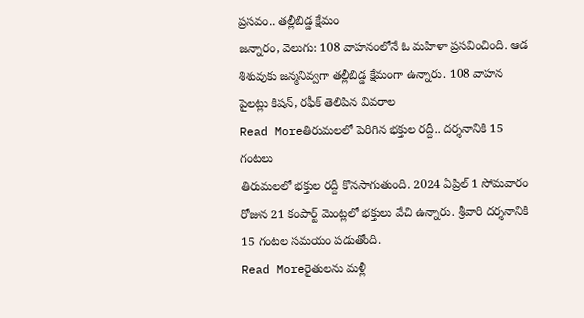ప్రసవం.. తల్లీబిడ్డ క్షేమం
జన్నారం, వెలుగు: 108 వాహనంలోనే ఓ మహిళా ప్రసవించింది. ఆడ శిశువుకు జన్మనివ్వగా తల్లీబిడ్డ క్షేమంగా ఉన్నారు. 108 వాహన పైలట్లు కిషన్, రఫీక్ తెలిపిన వివరాల
Read Moreతిరుమలలో పెరిగిన భక్తుల రద్దీ.. దర్శనానికి 15 గంటలు
తిరుమలలో భక్తుల రద్దీ కొనసాగుతుంది. 2024 ఏప్రిల్ 1 సోమవారం రోజున 21 కంపార్ట్ మెంట్లలో భక్తులు వేచి ఉన్నారు. శ్రీవారి దర్శనానికి 15 గంటల సమయం పడుతోంది.
Read Moreరైతులను మళ్లీ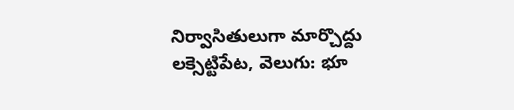నిర్వాసితులుగా మార్చొద్దు
లక్సెట్టిపేట, వెలుగు: భూ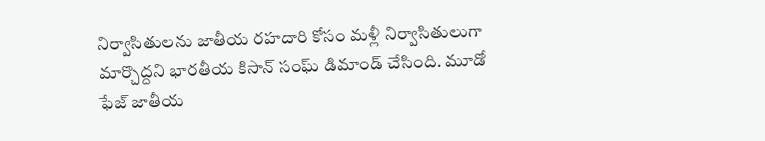నిర్వాసితులను జాతీయ రహదారి కోసం మళ్లీ నిర్వాసితులుగా మార్చొద్దని భారతీయ కిసాన్ సంఘ్ డిమాండ్ చేసింది. మూడో ఫేజ్ జాతీయ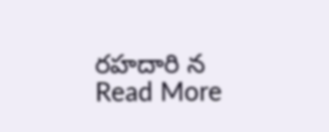రహదారి న
Read More